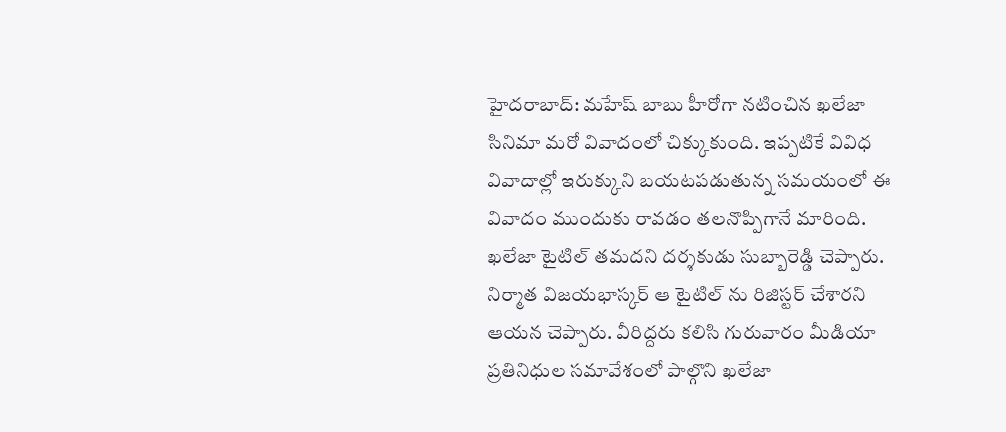హైదరాబాద్: మహేష్ బాబు హీరోగా నటించిన ఖలేజా సినిమా మరో వివాదంలో చిక్కుకుంది. ఇప్పటికే వివిధ వివాదాల్లో ఇరుక్కుని బయటపడుతున్న సమయంలో ఈ వివాదం ముందుకు రావడం తలనొప్పిగానే మారింది. ఖలేజా టైటిల్ తమదని దర్శకుడు సుబ్బారెడ్డి చెప్పారు. నిర్మాత విజయభాస్కర్ ఆ టైటిల్ ను రిజిస్టర్ చేశారని ఆయన చెప్పారు. వీరిద్దరు కలిసి గురువారం మీడియా ప్రతినిధుల సమావేశంలో పాల్గొని ఖలేజా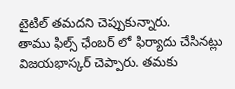టైటిల్ తమదని చెప్పుకున్నారు.
తాము ఫిల్స్ ఛేంబర్ లో ఫిర్యాదు చేసినట్లు విజయభాస్కర్ చెప్పారు. తమకు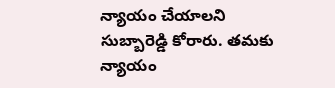న్యాయం చేయాలని సుబ్బారెడ్డి కోరారు. తమకు న్యాయం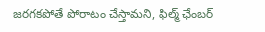జరగకపోతే పోరాటం చేస్తామని, ఫిల్మ్ ఛేంబర్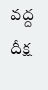వద్ద దీక్ష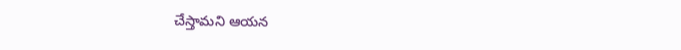చేస్తామని ఆయన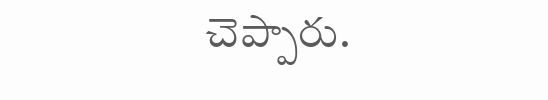చెప్పారు.